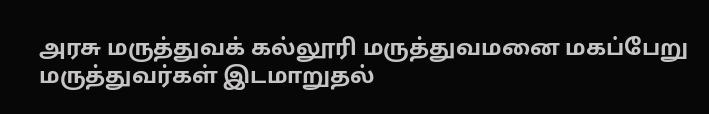அரசு மருத்துவக் கல்லூரி மருத்துவமனை மகப்பேறு மருத்துவர்கள் இடமாறுதல்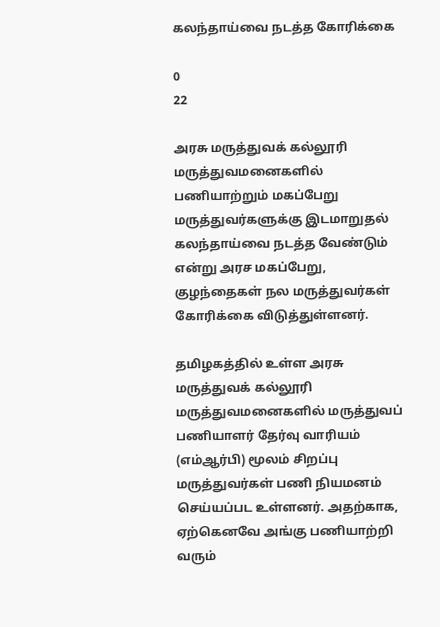கலந்தாய்வை நடத்த கோரிக்கை

0
22

அரசு மருத்துவக் கல்லூரி மருத்துவமனைகளில் பணியாற்றும் மகப்பேறு மருத்துவர்களுக்கு இடமாறுதல் கலந்தாய்வை நடத்த வேண்டும் என்று அரச மகப்பேறு, குழந்தைகள் நல மருத்துவர்கள் கோரிக்கை விடுத்துள்ளனர்.

தமிழகத்தில் உள்ள அரசு மருத்துவக் கல்லூரி மருத்துவமனைகளில் மருத்துவப் பணியாளர் தேர்வு வாரியம் (எம்ஆர்பி) மூலம் சிறப்பு மருத்துவர்கள் பணி நியமனம் செய்யப்பட உள்ளனர். அதற்காக, ஏற்கெனவே அங்கு பணியாற்றி வரும்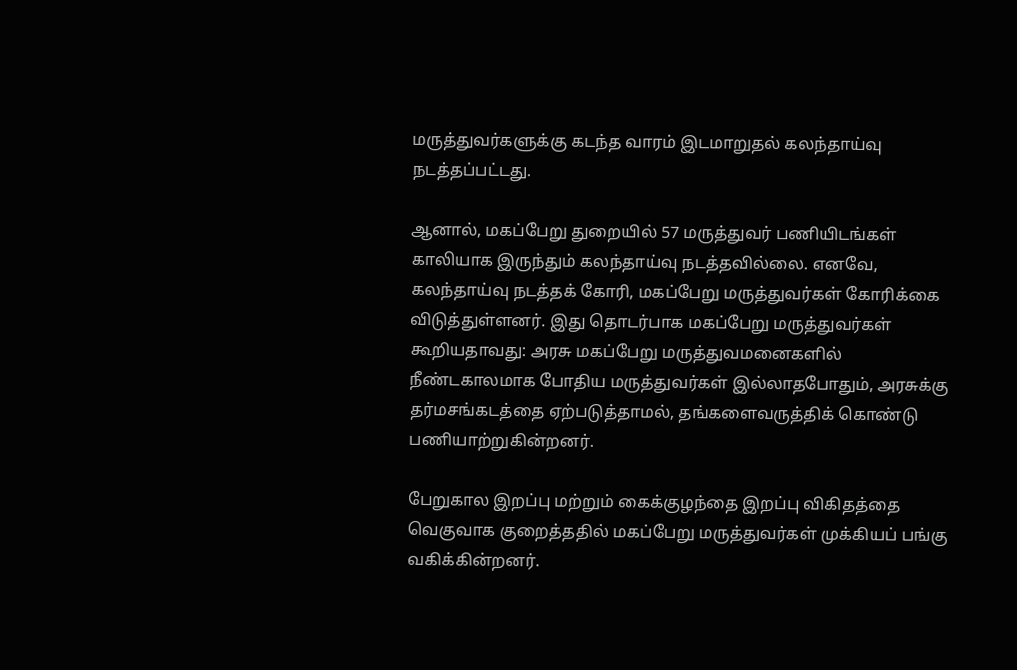மருத்துவர்களுக்கு கடந்த வாரம் இடமாறுதல் கலந்தாய்வு நடத்தப்பட்டது.

ஆனால், மகப்பேறு துறையில் 57 மருத்துவர் பணியிடங்கள் காலியாக இருந்தும் கலந்தாய்வு நடத்தவில்லை. எனவே, கலந்தாய்வு நடத்தக் கோரி, மகப்பேறு மருத்துவர்கள் கோரிக்கை விடுத்துள்ளனர். இது தொடர்பாக மகப்பேறு மருத்துவர்கள் கூறியதாவது: அரசு மகப்பேறு மருத்துவமனைகளில் நீண்டகாலமாக போதிய மருத்துவர்கள் இல்லாதபோதும், அரசுக்கு தர்மசங்கடத்தை ஏற்படுத்தாமல், தங்களைவருத்திக் கொண்டு பணியாற்றுகின்றனர்.

பேறுகால இறப்பு மற்றும் கைக்குழந்தை இறப்பு விகிதத்தை வெகுவாக குறைத்ததில் மகப்பேறு மருத்துவர்கள் முக்கியப் பங்கு வகிக்கின்றனர்.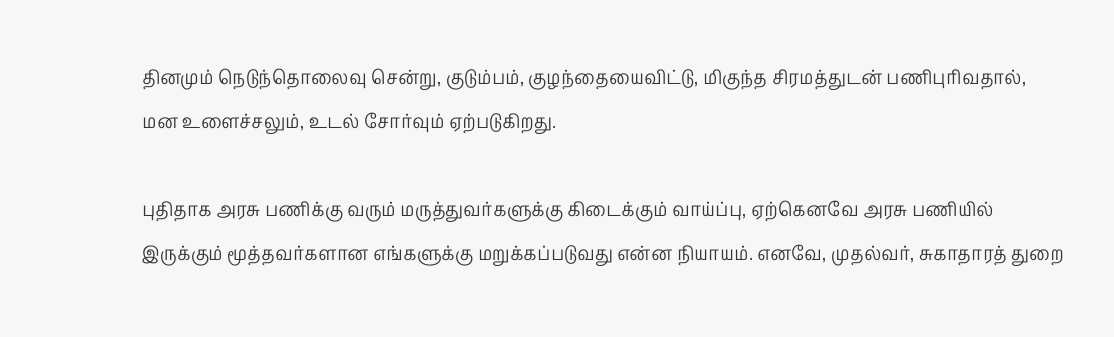தினமும் நெடுந்தொலைவு சென்று, குடும்பம், குழந்தையைவிட்டு, மிகுந்த சிரமத்துடன் பணிபுரிவதால், மன உளைச்சலும், உடல் சோர்வும் ஏற்படுகிறது.

புதிதாக அரசு பணிக்கு வரும் மருத்துவர்களுக்கு கிடைக்கும் வாய்ப்பு, ஏற்கெனவே அரசு பணியில் இருக்கும் மூத்தவர்களான எங்களுக்கு மறுக்கப்படுவது என்ன நியாயம். எனவே, முதல்வர், சுகாதாரத் துறை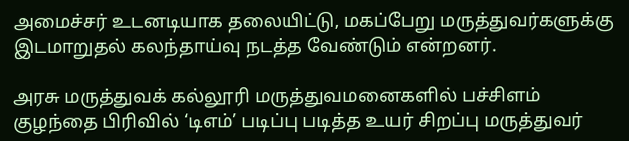அமைச்சர் உடனடியாக தலையிட்டு, மகப்பேறு மருத்துவர்களுக்கு இடமாறுதல் கலந்தாய்வு நடத்த வேண்டும் என்றனர்.

அரசு மருத்துவக் கல்லூரி மருத்துவமனைகளில் பச்சிளம் குழந்தை பிரிவில் ‘டிஎம்’ படிப்பு படித்த உயர் சிறப்பு மருத்துவர்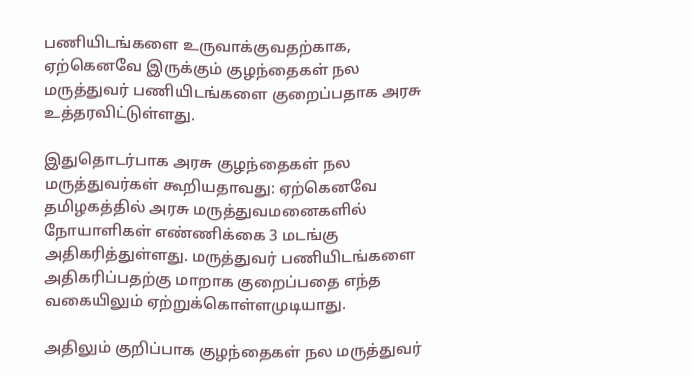பணியிடங்களை உருவாக்குவதற்காக, ஏற்கெனவே இருக்கும் குழந்தைகள் நல மருத்துவர் பணியிடங்களை குறைப்பதாக அரசு உத்தரவிட்டுள்ளது.

இதுதொடர்பாக அரசு குழந்தைகள் நல மருத்துவர்கள் கூறியதாவது: ஏற்கெனவே தமிழகத்தில் அரசு மருத்துவமனைகளில் நோயாளிகள் எண்ணிக்கை 3 மடங்கு அதிகரித்துள்ளது. மருத்துவர் பணியிடங்களை அதிகரிப்பதற்கு மாறாக குறைப்பதை எந்த வகையிலும் ஏற்றுக்கொள்ளமுடியாது.

அதிலும் குறிப்பாக குழந்தைகள் நல மருத்துவர்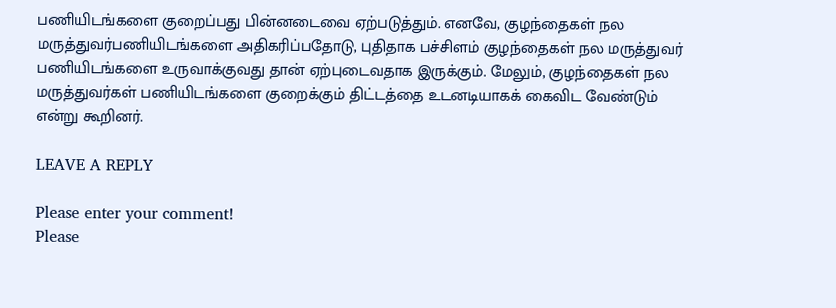பணியிடங்களை குறைப்பது பின்னடைவை ஏற்படுத்தும். எனவே, குழந்தைகள் நல மருத்துவர்பணியிடங்களை அதிகரிப்பதோடு, புதிதாக பச்சிளம் குழந்தைகள் நல மருத்துவர் பணியிடங்களை உருவாக்குவது தான் ஏற்புடைவதாக இருக்கும். மேலும், குழந்தைகள் நல மருத்துவர்கள் பணியிடங்களை குறைக்கும் திட்டத்தை உடனடியாகக் கைவிட வேண்டும் என்று கூறினர்.

LEAVE A REPLY

Please enter your comment!
Please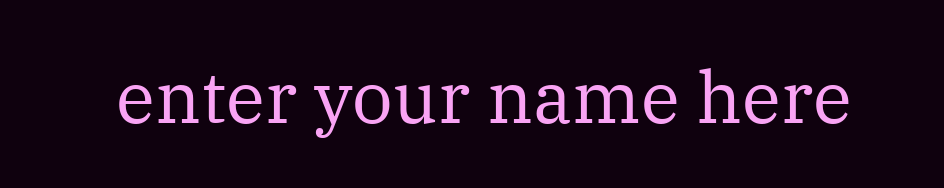enter your name here